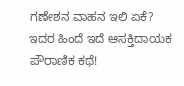ಗಣೇಶನ ವಾಹನ ಇಲಿ ಏಕೆ? ಇದರ ಹಿಂದೆ ಇದೆ ಆಸಕ್ತಿದಾಯಕ ಪೌರಾಣಿಕ ಕಥೆ!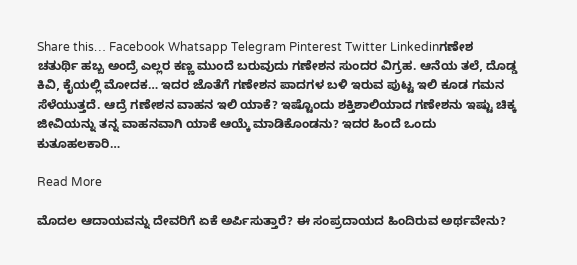Share this… Facebook Whatsapp Telegram Pinterest Twitter Linkedinಗಣೇಶ ಚತುರ್ಥಿ ಹಬ್ಬ ಅಂದ್ರೆ ಎಲ್ಲರ ಕಣ್ಣ ಮುಂದೆ ಬರುವುದು ಗಣೇಶನ ಸುಂದರ ವಿಗ್ರಹ. ಆನೆಯ ತಲೆ, ದೊಡ್ಡ ಕಿವಿ, ಕೈಯಲ್ಲಿ ಮೋದಕ… ಇದರ ಜೊತೆಗೆ ಗಣೇಶನ ಪಾದಗಳ ಬಳಿ ಇರುವ ಪುಟ್ಟ ಇಲಿ ಕೂಡ ಗಮನ ಸೆಳೆಯುತ್ತದೆ. ಆದ್ರೆ ಗಣೇಶನ ವಾಹನ ಇಲಿ ಯಾಕೆ? ಇಷ್ಟೊಂದು ಶಕ್ತಿಶಾಲಿಯಾದ ಗಣೇಶನು ಇಷ್ಟು ಚಿಕ್ಕ ಜೀವಿಯನ್ನು ತನ್ನ ವಾಹನವಾಗಿ ಯಾಕೆ ಆಯ್ಕೆ ಮಾಡಿಕೊಂಡನು? ಇದರ ಹಿಂದೆ ಒಂದು ಕುತೂಹಲಕಾರಿ…

Read More

ಮೊದಲ ಆದಾಯವನ್ನು ದೇವರಿಗೆ ಏಕೆ ಅರ್ಪಿಸುತ್ತಾರೆ? ಈ ಸಂಪ್ರದಾಯದ ಹಿಂದಿರುವ ಅರ್ಥವೇನು?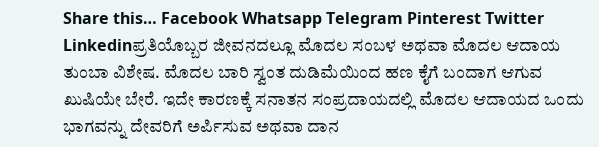Share this… Facebook Whatsapp Telegram Pinterest Twitter Linkedinಪ್ರತಿಯೊಬ್ಬರ ಜೀವನದಲ್ಲೂ ಮೊದಲ ಸಂಬಳ ಅಥವಾ ಮೊದಲ ಆದಾಯ ತುಂಬಾ ವಿಶೇಷ. ಮೊದಲ ಬಾರಿ ಸ್ವಂತ ದುಡಿಮೆಯಿಂದ ಹಣ ಕೈಗೆ ಬಂದಾಗ ಆಗುವ ಖುಷಿಯೇ ಬೇರೆ. ಇದೇ ಕಾರಣಕ್ಕೆ ಸನಾತನ ಸಂಪ್ರದಾಯದಲ್ಲಿ ಮೊದಲ ಆದಾಯದ ಒಂದು ಭಾಗವನ್ನು ದೇವರಿಗೆ ಅರ್ಪಿಸುವ ಅಥವಾ ದಾನ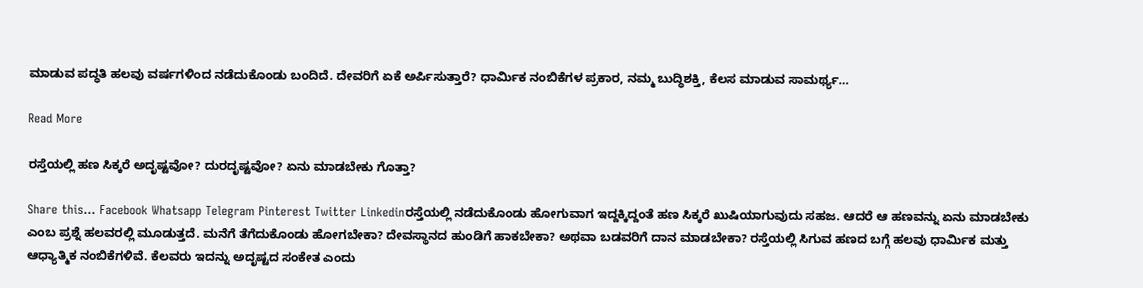ಮಾಡುವ ಪದ್ಧತಿ ಹಲವು ವರ್ಷಗಳಿಂದ ನಡೆದುಕೊಂಡು ಬಂದಿದೆ. ದೇವರಿಗೆ ಏಕೆ ಅರ್ಪಿಸುತ್ತಾರೆ? ಧಾರ್ಮಿಕ ನಂಬಿಕೆಗಳ ಪ್ರಕಾರ, ನಮ್ಮ ಬುದ್ಧಿಶಕ್ತಿ, ಕೆಲಸ ಮಾಡುವ ಸಾಮರ್ಥ್ಯ…

Read More

ರಸ್ತೆಯಲ್ಲಿ ಹಣ ಸಿಕ್ಕರೆ ಅದೃಷ್ಟವೋ? ದುರದೃಷ್ಟವೋ? ಏನು ಮಾಡಬೇಕು ಗೊತ್ತಾ?

Share this… Facebook Whatsapp Telegram Pinterest Twitter Linkedinರಸ್ತೆಯಲ್ಲಿ ನಡೆದುಕೊಂಡು ಹೋಗುವಾಗ ಇದ್ದಕ್ಕಿದ್ದಂತೆ ಹಣ ಸಿಕ್ಕರೆ ಖುಷಿಯಾಗುವುದು ಸಹಜ. ಆದರೆ ಆ ಹಣವನ್ನು ಏನು ಮಾಡಬೇಕು ಎಂಬ ಪ್ರಶ್ನೆ ಹಲವರಲ್ಲಿ ಮೂಡುತ್ತದೆ. ಮನೆಗೆ ತೆಗೆದುಕೊಂಡು ಹೋಗಬೇಕಾ? ದೇವಸ್ಥಾನದ ಹುಂಡಿಗೆ ಹಾಕಬೇಕಾ? ಅಥವಾ ಬಡವರಿಗೆ ದಾನ ಮಾಡಬೇಕಾ? ರಸ್ತೆಯಲ್ಲಿ ಸಿಗುವ ಹಣದ ಬಗ್ಗೆ ಹಲವು ಧಾರ್ಮಿಕ ಮತ್ತು ಆಧ್ಯಾತ್ಮಿಕ ನಂಬಿಕೆಗಳಿವೆ. ಕೆಲವರು ಇದನ್ನು ಅದೃಷ್ಟದ ಸಂಕೇತ ಎಂದು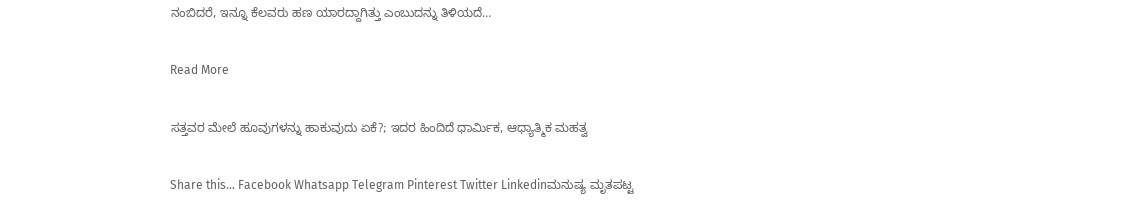ನಂಬಿದರೆ, ಇನ್ನೂ ಕೆಲವರು ಹಣ ಯಾರದ್ದಾಗಿತ್ತು ಎಂಬುದನ್ನು ತಿಳಿಯದೆ…

Read More

ಸತ್ತವರ ಮೇಲೆ ಹೂವುಗಳನ್ನು ಹಾಕುವುದು ಏಕೆ?; ಇದರ ಹಿಂದಿದೆ ಧಾರ್ಮಿಕ, ಆಧ್ಯಾತ್ಮಿಕ ಮಹತ್ವ

Share this… Facebook Whatsapp Telegram Pinterest Twitter Linkedinಮನುಷ್ಯ ಮೃತಪಟ್ಟ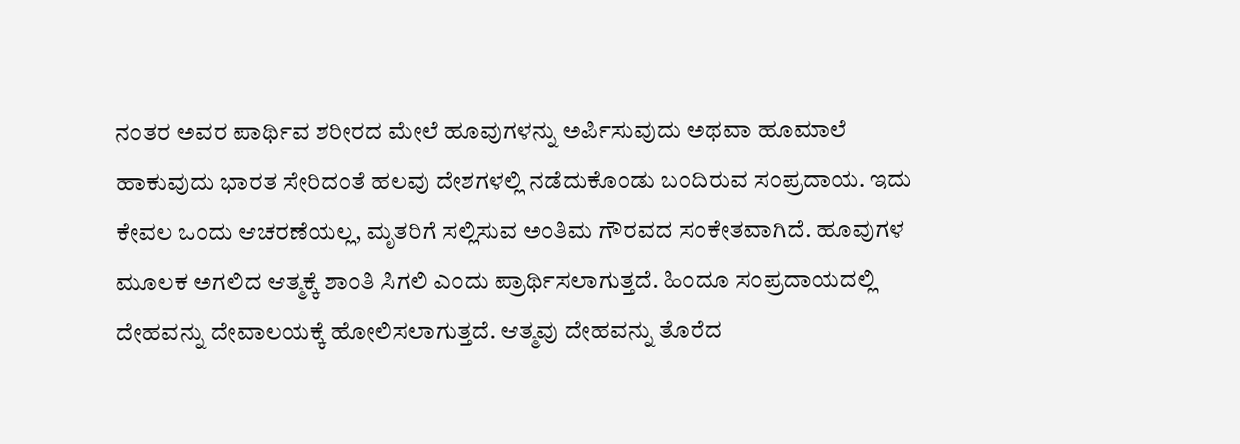ನಂತರ ಅವರ ಪಾರ್ಥಿವ ಶರೀರದ ಮೇಲೆ ಹೂವುಗಳನ್ನು ಅರ್ಪಿಸುವುದು ಅಥವಾ ಹೂಮಾಲೆ ಹಾಕುವುದು ಭಾರತ ಸೇರಿದಂತೆ ಹಲವು ದೇಶಗಳಲ್ಲಿ ನಡೆದುಕೊಂಡು ಬಂದಿರುವ ಸಂಪ್ರದಾಯ. ಇದು ಕೇವಲ ಒಂದು ಆಚರಣೆಯಲ್ಲ, ಮೃತರಿಗೆ ಸಲ್ಲಿಸುವ ಅಂತಿಮ ಗೌರವದ ಸಂಕೇತವಾಗಿದೆ. ಹೂವುಗಳ ಮೂಲಕ ಅಗಲಿದ ಆತ್ಮಕ್ಕೆ ಶಾಂತಿ ಸಿಗಲಿ ಎಂದು ಪ್ರಾರ್ಥಿಸಲಾಗುತ್ತದೆ. ಹಿಂದೂ ಸಂಪ್ರದಾಯದಲ್ಲಿ ದೇಹವನ್ನು ದೇವಾಲಯಕ್ಕೆ ಹೋಲಿಸಲಾಗುತ್ತದೆ. ಆತ್ಮವು ದೇಹವನ್ನು ತೊರೆದ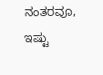ನಂತರವೂ, ಇಷ್ಟು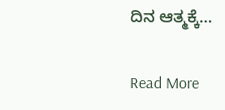ದಿನ ಆತ್ಮಕ್ಕೆ…

Read More